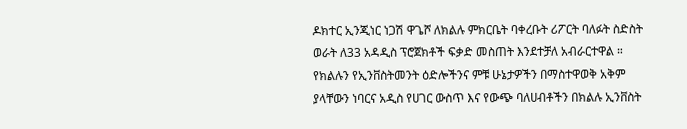ዶክተር ኢንጂነር ነጋሽ ዋጌሾ ለክልሉ ምክርቤት ባቀረቡት ሪፖርት ባለፉት ስድስት ወራት ለ33 አዳዲስ ፕሮጀክቶች ፍቃድ መስጠት እንደተቻለ አብራርተዋል ።
የክልሉን የኢንቨስትመንት ዕድሎችንና ምቹ ሁኔታዎችን በማስተዋወቅ አቅም ያላቸውን ነባርና አዲስ የሀገር ውስጥ እና የውጭ ባለሀብቶችን በክልሉ ኢንቨስት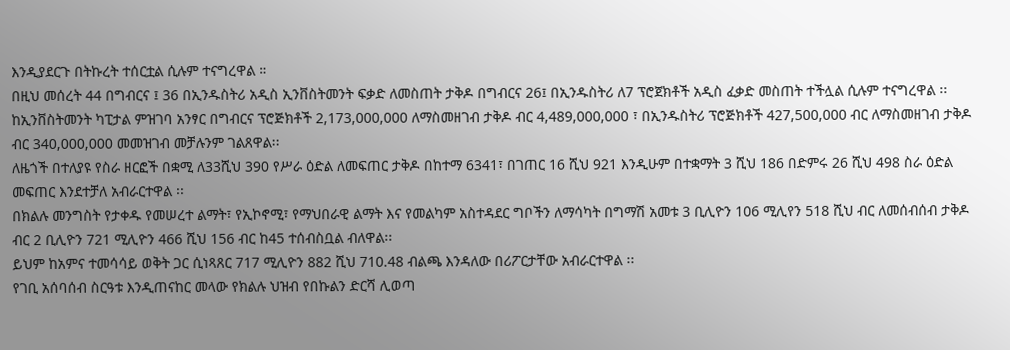እንዲያደርጉ በትኩረት ተሰርቷል ሲሉም ተናግረዋል ።
በዚህ መሰረት 44 በግብርና ፤ 36 በኢንዱስትሪ አዲስ ኢንቨስትመንት ፍቃድ ለመስጠት ታቅዶ በግብርና 26፤ በኢንዱስትሪ ለ7 ፕሮጀክቶች አዲስ ፈቃድ መስጠት ተችሏል ሲሉም ተናግረዋል ፡፡
ከኢንቨስትመንት ካፒታል ምዝገባ አንፃር በግብርና ፕሮጅክቶች 2,173,000,000 ለማስመዘገብ ታቅዶ ብር 4,489,000,000 ፣ በኢንዱስትሪ ፕሮጅክቶች 427,500,000 ብር ለማስመዘገብ ታቅዶ ብር 340,000,000 መመዝገብ መቻሉንም ገልጸዋል፡፡
ለዜጎች በተለያዩ የስራ ዘርፎች በቋሚ ለ33ሺህ 390 የሥራ ዕድል ለመፍጠር ታቅዶ በከተማ 6341፣ በገጠር 16 ሺህ 921 እንዲሁም በተቋማት 3 ሺህ 186 በድምሩ 26 ሺህ 498 ስራ ዕድል መፍጠር እንደተቻለ አብራርተዋል ፡፡
በክልሉ መንግስት የታቀዱ የመሠረተ ልማት፣ የኢኮኖሚ፣ የማህበራዊ ልማት እና የመልካም አስተዳደር ግቦችን ለማሳካት በግማሽ አመቱ 3 ቢሊዮን 106 ሚሊየን 518 ሺህ ብር ለመሰብሰብ ታቅዶ ብር 2 ቢሊዮን 721 ሚሊዮን 466 ሺህ 156 ብር ከ45 ተሰብስቧል ብለዋል፡፡
ይህም ከአምና ተመሳሳይ ወቅት ጋር ሲነጻጸር 717 ሚሊዮን 882 ሺህ 710.48 ብልጫ እንዳለው በሪፖርታቸው አብራርተዋል ፡፡
የገቢ አሰባሰብ ስርዓቱ እንዲጠናከር መላው የክልሉ ህዝብ የበኩልን ድርሻ ሊወጣ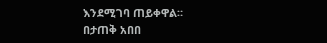እንደሚገባ ጠይቀዋል።
በታጠቅ አበበ